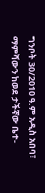ግንቦት 30/2010 ዓ.ም አዲስ አበባ፣ ማምሻውን ከወደ ታችኛው ቤተ-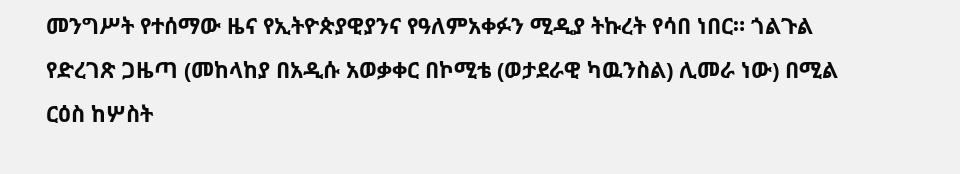መንግሥት የተሰማው ዜና የኢትዮጵያዊያንና የዓለምአቀፉን ሚዲያ ትኩረት የሳበ ነበር። ጎልጉል የድረገጽ ጋዜጣ (መከላከያ በአዲሱ አወቃቀር በኮሚቴ (ወታደራዊ ካዉንስል) ሊመራ ነው) በሚል ርዕስ ከሦስት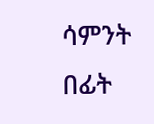ሳምንት በፊት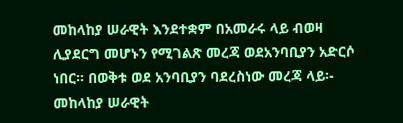መከላከያ ሠራዊት እንደተቋም በአመራሩ ላይ ብወዛ ሊያደርግ መሆኑን የሚገልጽ መረጃ ወደአንባቢያን አድርሶ ነበር። በወቅቱ ወደ አንባቢያን ባደረስነው መረጃ ላይ፡- መከላከያ ሠራዊት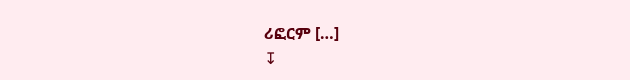ሪፎርም […]
↧